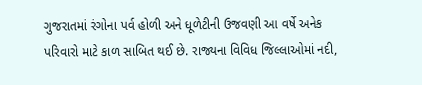ગુજરાતમાં રંગોના પર્વ હોળી અને ધૂળેટીની ઉજવણી આ વર્ષે અનેક પરિવારો માટે કાળ સાબિત થઈ છે. રાજ્યના વિવિધ જિલ્લાઓમાં નદી,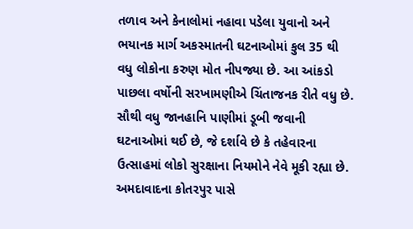તળાવ અને કેનાલોમાં નહાવા પડેલા યુવાનો અને ભયાનક માર્ગ અકસ્માતની ઘટનાઓમાં કુલ 35 થી વધુ લોકોના કરુણ મોત નીપજ્યા છે. આ આંકડો પાછલા વર્ષોની સરખામણીએ ચિંતાજનક રીતે વધુ છે. સૌથી વધુ જાનહાનિ પાણીમાં ડૂબી જવાની ઘટનાઓમાં થઈ છે, જે દર્શાવે છે કે તહેવારના ઉત્સાહમાં લોકો સુરક્ષાના નિયમોને નેવે મૂકી રહ્યા છે. અમદાવાદના કોતરપુર પાસે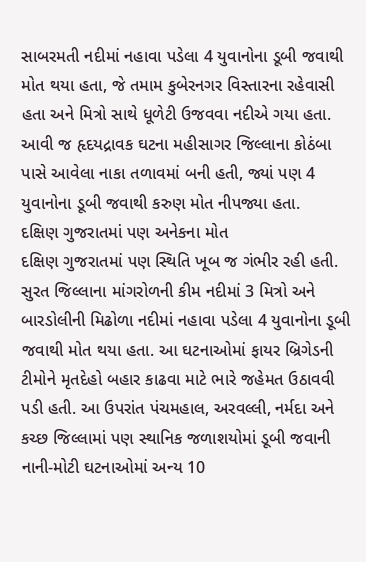સાબરમતી નદીમાં નહાવા પડેલા 4 યુવાનોના ડૂબી જવાથી મોત થયા હતા, જે તમામ કુબેરનગર વિસ્તારના રહેવાસી હતા અને મિત્રો સાથે ધૂળેટી ઉજવવા નદીએ ગયા હતા. આવી જ હૃદયદ્રાવક ઘટના મહીસાગર જિલ્લાના કોઠંબા પાસે આવેલા નાકા તળાવમાં બની હતી, જ્યાં પણ 4 યુવાનોના ડૂબી જવાથી કરુણ મોત નીપજ્યા હતા.
દક્ષિણ ગુજરાતમાં પણ અનેકના મોત
દક્ષિણ ગુજરાતમાં પણ સ્થિતિ ખૂબ જ ગંભીર રહી હતી. સુરત જિલ્લાના માંગરોળની કીમ નદીમાં 3 મિત્રો અને બારડોલીની મિઢોળા નદીમાં નહાવા પડેલા 4 યુવાનોના ડૂબી જવાથી મોત થયા હતા. આ ઘટનાઓમાં ફાયર બ્રિગેડની ટીમોને મૃતદેહો બહાર કાઢવા માટે ભારે જહેમત ઉઠાવવી પડી હતી. આ ઉપરાંત પંચમહાલ, અરવલ્લી, નર્મદા અને કચ્છ જિલ્લામાં પણ સ્થાનિક જળાશયોમાં ડૂબી જવાની નાની-મોટી ઘટનાઓમાં અન્ય 10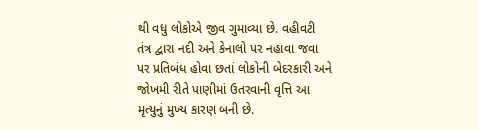થી વધુ લોકોએ જીવ ગુમાવ્યા છે. વહીવટી તંત્ર દ્વારા નદી અને કેનાલો પર નહાવા જવા પર પ્રતિબંધ હોવા છતાં લોકોની બેદરકારી અને જોખમી રીતે પાણીમાં ઉતરવાની વૃત્તિ આ મૃત્યુનું મુખ્ય કારણ બની છે.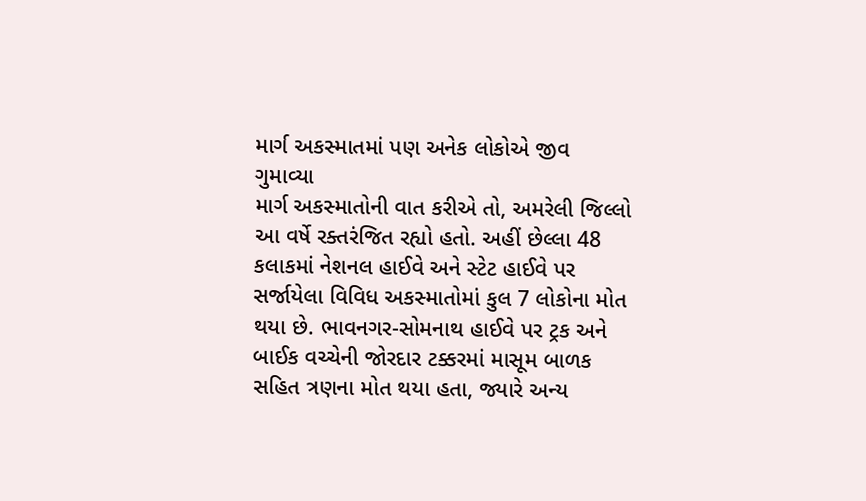માર્ગ અકસ્માતમાં પણ અનેક લોકોએ જીવ ગુમાવ્યા
માર્ગ અકસ્માતોની વાત કરીએ તો, અમરેલી જિલ્લો આ વર્ષે રક્તરંજિત રહ્યો હતો. અહીં છેલ્લા 48 કલાકમાં નેશનલ હાઈવે અને સ્ટેટ હાઈવે પર સર્જાયેલા વિવિધ અકસ્માતોમાં કુલ 7 લોકોના મોત થયા છે. ભાવનગર-સોમનાથ હાઈવે પર ટ્રક અને બાઈક વચ્ચેની જોરદાર ટક્કરમાં માસૂમ બાળક સહિત ત્રણના મોત થયા હતા, જ્યારે અન્ય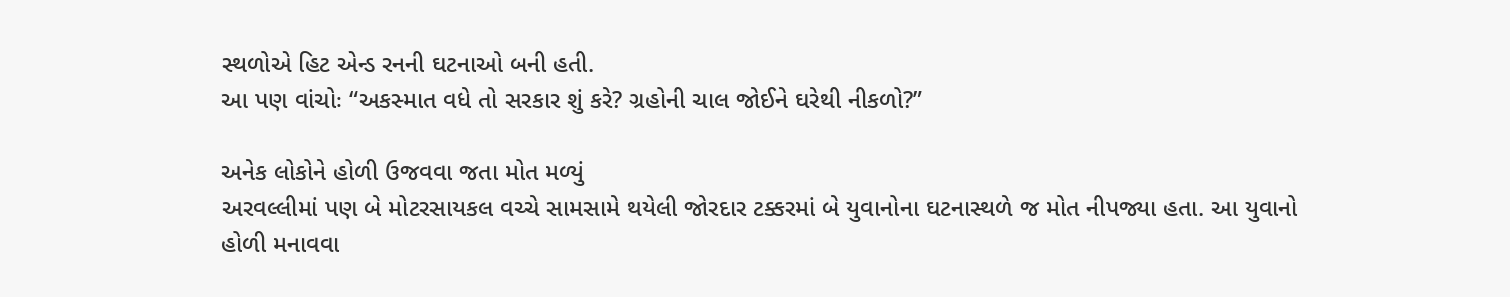સ્થળોએ હિટ એન્ડ રનની ઘટનાઓ બની હતી.
આ પણ વાંચોઃ “અકસ્માત વધે તો સરકાર શું કરે? ગ્રહોની ચાલ જોઈને ઘરેથી નીકળો?”

અનેક લોકોને હોળી ઉજવવા જતા મોત મળ્યું
અરવલ્લીમાં પણ બે મોટરસાયકલ વચ્ચે સામસામે થયેલી જોરદાર ટક્કરમાં બે યુવાનોના ઘટનાસ્થળે જ મોત નીપજ્યા હતા. આ યુવાનો હોળી મનાવવા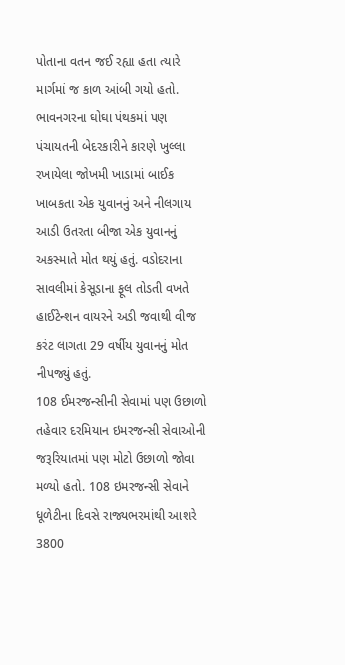પોતાના વતન જઈ રહ્યા હતા ત્યારે માર્ગમાં જ કાળ આંબી ગયો હતો. ભાવનગરના ઘોઘા પંથકમાં પણ પંચાયતની બેદરકારીને કારણે ખુલ્લા રખાયેલા જોખમી ખાડામાં બાઈક ખાબકતા એક યુવાનનું અને નીલગાય આડી ઉતરતા બીજા એક યુવાનનું અકસ્માતે મોત થયું હતું. વડોદરાના સાવલીમાં કેસૂડાના ફૂલ તોડતી વખતે હાઈટેન્શન વાયરને અડી જવાથી વીજ કરંટ લાગતા 29 વર્ષીય યુવાનનું મોત નીપજ્યું હતું.
108 ઈમરજન્સીની સેવામાં પણ ઉછાળો
તહેવાર દરમિયાન ઇમરજન્સી સેવાઓની જરૂરિયાતમાં પણ મોટો ઉછાળો જોવા મળ્યો હતો. 108 ઇમરજન્સી સેવાને ધૂળેટીના દિવસે રાજ્યભરમાંથી આશરે 3800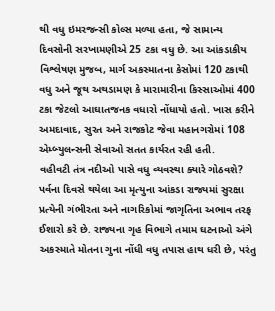થી વધુ ઇમરજન્સી કોલ્સ મળ્યા હતા, જે સામાન્ય દિવસોની સરખામણીએ 25 ટકા વધુ છે. આ આંકડાકીય વિશ્લેષણ મુજબ, માર્ગ અકસ્માતના કેસોમાં 120 ટકાથી વધુ અને જૂથ અથડામણ કે મારામારીના કિસ્સાઓમાં 400 ટકા જેટલો આઘાતજનક વધારો નોંધાયો હતો. ખાસ કરીને અમદાવાદ, સુરત અને રાજકોટ જેવા મહાનગરોમાં 108 એમ્બ્યુલન્સની સેવાઓ સતત કાર્યરત રહી હતી.
વહીવટી તંત્ર નદીઓ પાસે વધુ વ્યવસ્થા ક્યારે ગોઠવશે?
પર્વના દિવસે થયેલા આ મૃત્યુના આંકડા રાજ્યમાં સુરક્ષા પ્રત્યેની ગંભીરતા અને નાગરિકોમાં જાગૃતિના અભાવ તરફ ઈશારો કરે છે. રાજ્યના ગૃહ વિભાગે તમામ ઘટનાઓ અંગે અકસ્માતે મોતના ગુના નોંધી વધુ તપાસ હાથ ધરી છે, પરંતુ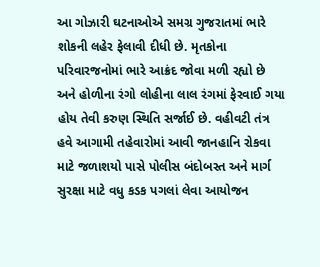આ ગોઝારી ઘટનાઓએ સમગ્ર ગુજરાતમાં ભારે શોકની લહેર ફેલાવી દીધી છે. મૃતકોના પરિવારજનોમાં ભારે આક્રંદ જોવા મળી રહ્યો છે અને હોળીના રંગો લોહીના લાલ રંગમાં ફેરવાઈ ગયા હોય તેવી કરુણ સ્થિતિ સર્જાઈ છે. વહીવટી તંત્ર હવે આગામી તહેવારોમાં આવી જાનહાનિ રોકવા માટે જળાશયો પાસે પોલીસ બંદોબસ્ત અને માર્ગ સુરક્ષા માટે વધુ કડક પગલાં લેવા આયોજન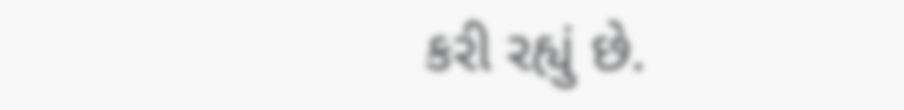કરી રહ્યું છે.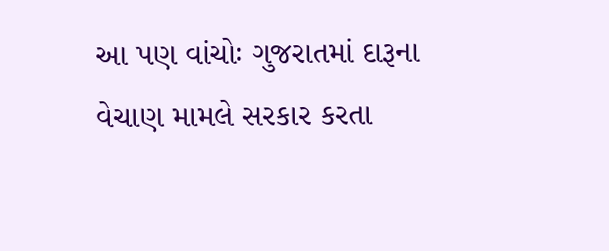આ પણ વાંચોઃ ગુજરાતમાં દારૂના વેચાણ મામલે સરકાર કરતા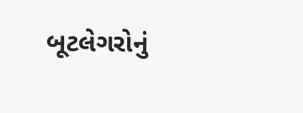બૂટલેગરોનું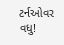ટર્નઓવર વધુ!